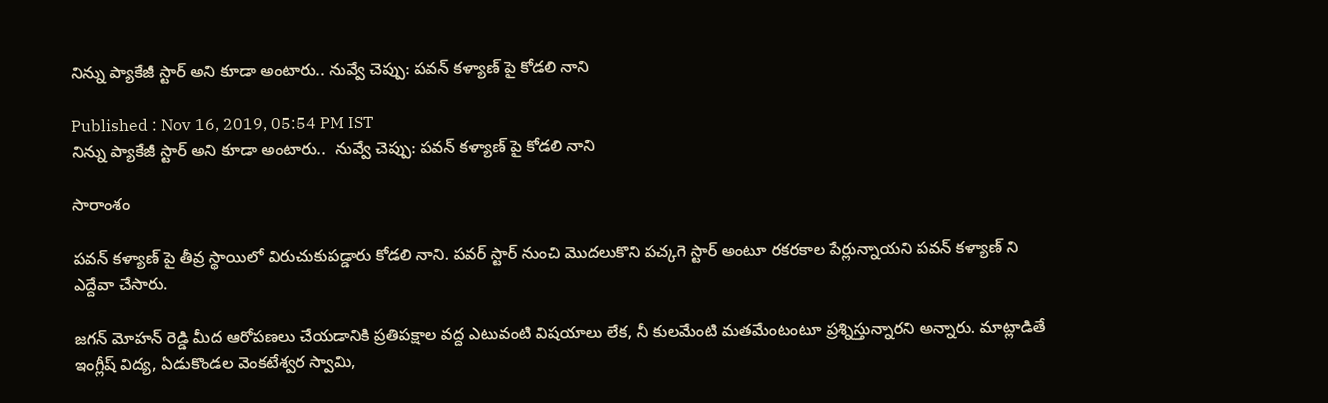నిన్ను ప్యాకేజీ స్టార్ అని కూడా అంటారు.. నువ్వే చెప్పు: పవన్ కళ్యాణ్ పై కోడలి నాని

Published : Nov 16, 2019, 05:54 PM IST
నిన్ను ప్యాకేజీ స్టార్ అని కూడా అంటారు..  నువ్వే చెప్పు: పవన్ కళ్యాణ్ పై కోడలి నాని

సారాంశం

పవన్ కళ్యాణ్ పై తీవ్ర స్థాయిలో విరుచుకుపడ్డారు కోడలి నాని. పవర్ స్టార్ నుంచి మొదలుకొని పచ్కగె స్టార్ అంటూ రకరకాల పేర్లున్నాయని పవన్ కళ్యాణ్ ని ఎద్దేవా చేసారు.

జగన్ మోహన్ రెడ్డి మీద ఆరోపణలు చేయడానికి ప్రతిపక్షాల వద్ద ఎటువంటి విషయాలు లేక, నీ కులమేంటి మతమేంటంటూ ప్రశ్నిస్తున్నారని అన్నారు. మాట్లాడితే ఇంగ్లీష్ విద్య, ఏడుకొండల వెంకటేశ్వర స్వామి,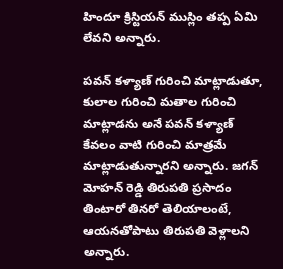హిందూ క్రిస్టియన్ ముస్లిం తప్ప ఏమి లేవని అన్నారు.

పవన్ కళ్యాణ్ గురించి మాట్లాడుతూ, కులాల గురించి మతాల గురించి మాట్లాడను అనే పవన్ కళ్యాణ్ కేవలం వాటి గురించి మాత్రమే మాట్లాడుతున్నారని అన్నారు. జగన్ మోహన్ రెడ్డి తిరుపతి ప్రసాదం తింటారో తినరో తెలియాలంటే, ఆయనతోపాటు తిరుపతి వెళ్లాలని అన్నారు.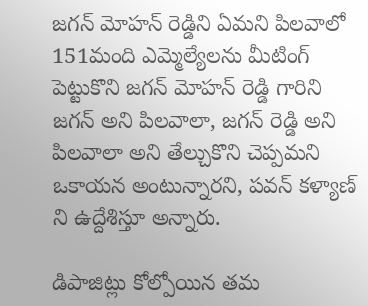జగన్ మోహన్ రెడ్డిని ఏమని పిలవాలో 151మంది ఎమ్మెల్యేలను మీటింగ్ పెట్టుకొని జగన్ మోహన్ రెడ్డి గారిని జగన్ అని పిలవాలా, జగన్ రెడ్డి అని పిలవాలా అని తేల్చుకొని చెప్పమని ఒకాయన అంటున్నారని, పవన్ కళ్యాణ్ ని ఉద్దేశిస్తూ అన్నారు.

డిపాజిట్లు కోల్పోయిన తమ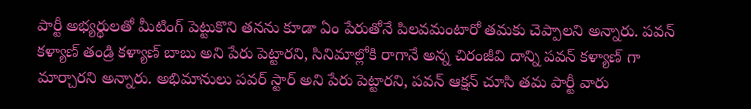పార్టీ అభ్యర్థులతో మీటింగ్ పెట్టుకొని తనను కూడా ఏం పేరుతోనే పిలవమంటారో తమకు చెప్పాలని అన్నారు. పవన్ కళ్యాణ్ తండ్రి కళ్యాణ్ బాబు అని పేరు పెట్టారని, సినిమాల్లోకి రాగానే అన్న చిరంజీవి దాన్ని పవన్ కళ్యాణ్ గా మార్చారని అన్నారు. అభిమానులు పవర్ స్టార్ అని పేరు పెట్టారని, పవన్ ఆక్షన్ చూసి తమ పార్టీ వారు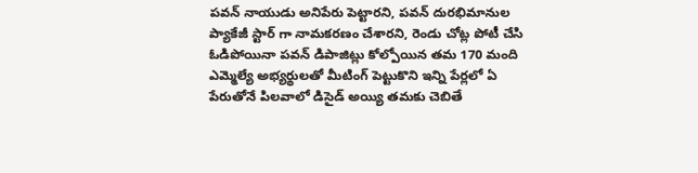పవన్ నాయుడు అనిపేరు పెట్టారని, పవన్ దురభిమానుల ప్యాకేజీ స్టార్ గా నామకరణం చేశారని, రెండు చోట్ల పోటీ చేసి ఓడిపోయినా పవన్ డిపాజిట్లు కోల్పోయిన తమ 170 మంది ఎమ్మెల్యే అభ్యర్థులతో మీటింగ్ పెట్టుకొని ఇన్ని పేర్లలో ఏ పేరుతోనే పిలవాలో డిసైడ్ అయ్యి తమకు చెబితే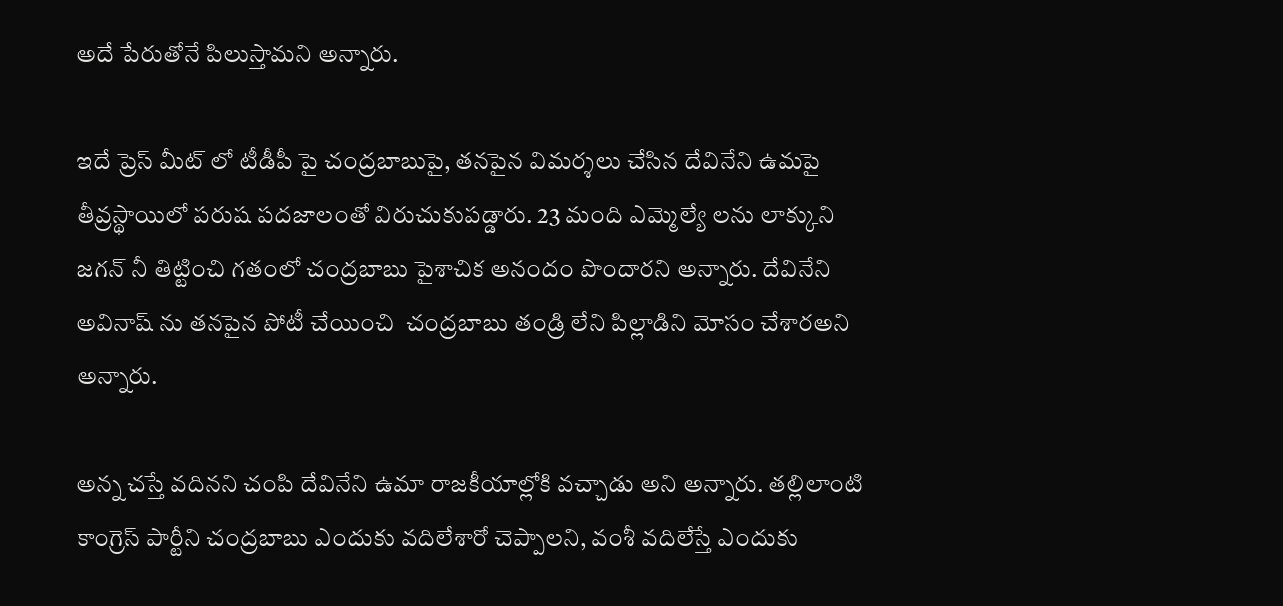అదే పేరుతోనే పిలుస్తామని అన్నారు.

ఇదే ప్రెస్ మీట్ లో టీడీపీ పై చంద్రబాబుపై, తనపైన విమర్శలు చేసిన దేవినేని ఉమపై తీవ్రస్థాయిలో పరుష పదజాలంతో విరుచుకుపడ్డారు. 23 మంది ఎమ్మెల్యే లను లాక్కుని జగన్ నీ తిట్టించి గతంలో చంద్రబాబు పైశాచిక అనందం పొందారని అన్నారు. దేవినేని అవినాష్ ను తనపైన పోటీ చేయించి  చంద్రబాబు తండ్రి లేని పిల్లాడిని మోసం చేశారఅని అన్నారు.

అన్న చస్తే వదినని చంపి దేవినేని ఉమా రాజకీయాల్లోకి వచ్చాడు అని అన్నారు. తల్లిలాంటి కాంగ్రెస్ పార్టీని చంద్రబాబు ఎందుకు వదిలేశారో చెప్పాలని, వంశీ వదిలేస్తే ఎందుకు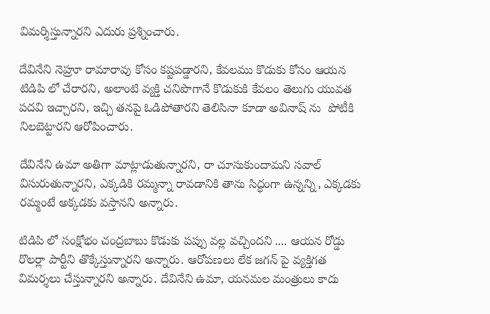విమర్శిస్తున్నారని ఎదురు ప్రశ్నించారు.

దేవినేని నెహ్రూ రామారావు కోసం కష్టపడ్డారని, కేవలము కొడుకు కోసం ఆయన టిడిపి లో చేరారని, అలాంటి వ్యక్తి చనిపొగానే కొడుకుకి కేవలం తెలుగు యువత పదవి ఇచ్చారని, ఇచ్చి తనపై ఓడిపోతారని తెలిసినా కూడా అవినాష్ ను  పోటీకి  నిలబెట్టారని ఆరోపించారు.

దేవినేని ఉమా అతిగా మాట్లాడుతున్నారని, రా చూసుకుందామని సవాల్ విసురుతున్నారని, ఎక్కడికి రమ్మన్నా రావడానికి తాను సిద్ధంగా ఉన్నన్ని, ఎక్కడకు రమ్మంటే అక్కడకు వస్తానని అన్నారు.

టిడిపి లో సంక్షోభం చంద్రబాబు కొడుకు పప్పు వల్ల వచ్చిందని .... ఆయన రోడ్డు రొలర్లా పార్టీని తొక్కేస్తున్నారని అన్నారు. ఆరోపణలు లేక జగన్ పై వ్యక్తిగత విమర్శలు చేస్తున్నారని అన్నారు. దేవినేని ఉమా, యనమల మంత్రులు కాదు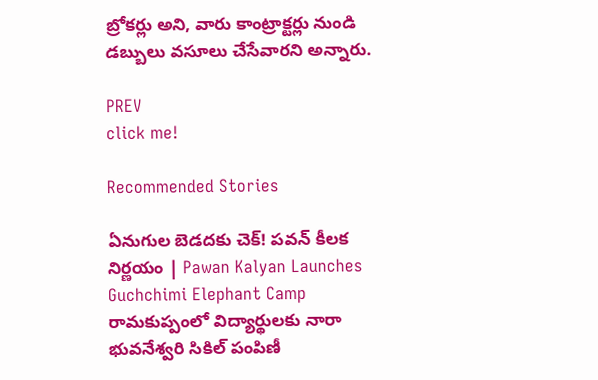బ్రోకర్లు అని, వారు కాంట్రాక్టర్లు నుండి డబ్బులు వసూలు చేసేవారని అన్నారు.

PREV
click me!

Recommended Stories

ఏనుగుల బెడదకు చెక్! పవన్ కీలక నిర్ణయం | Pawan Kalyan Launches Guchchimi Elephant Camp
రామకుప్పంలో విద్యార్థులకు నారా భువనేశ్వరి సికిల్ పంపిణీ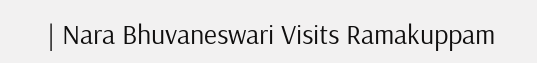| Nara Bhuvaneswari Visits Ramakuppam